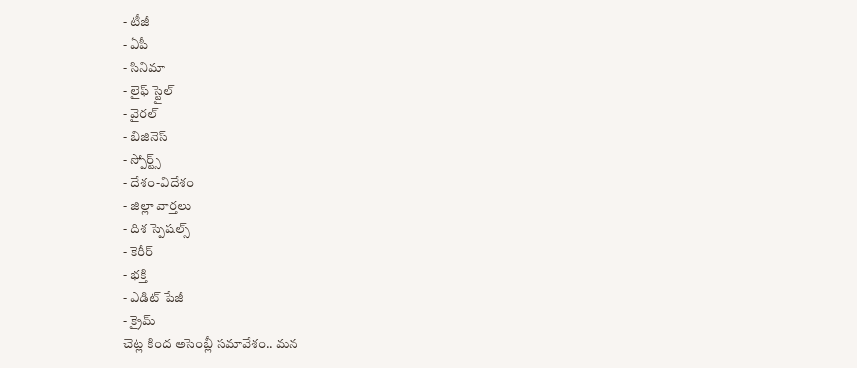- టీజీ
- ఏపీ
- సినిమా
- లైఫ్ స్టైల్
- వైరల్
- బిజినెస్
- స్పోర్ట్స్
- దేశం-విదేశం
- జిల్లా వార్తలు
- దిశ స్పెషల్స్
- కెరీర్
- భక్తి
- ఎడిట్ పేజీ
- క్రైమ్
చెట్ల కింద అసెంబ్లీ సమావేశం.. మన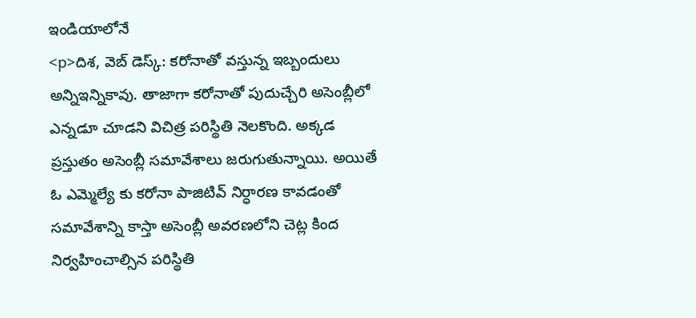ఇండియాలోనే
<p>దిశ, వెబ్ డెస్క్: కరోనాతో వస్తున్న ఇబ్బందులు అన్నిఇన్నికావు. తాజాగా కరోనాతో పుదుచ్చేరి అసెంబ్లీలో ఎన్నడూ చూడని విచిత్ర పరిస్థితి నెలకొంది. అక్కడ ప్రస్తుతం అసెంబ్లీ సమావేశాలు జరుగుతున్నాయి. అయితే ఓ ఎమ్మెల్యే కు కరోనా పాజిటివ్ నిర్ధారణ కావడంతో సమావేశాన్ని కాస్తా అసెంబ్లీ అవరణలోని చెట్ల కింద నిర్వహించాల్సిన పరిస్థితి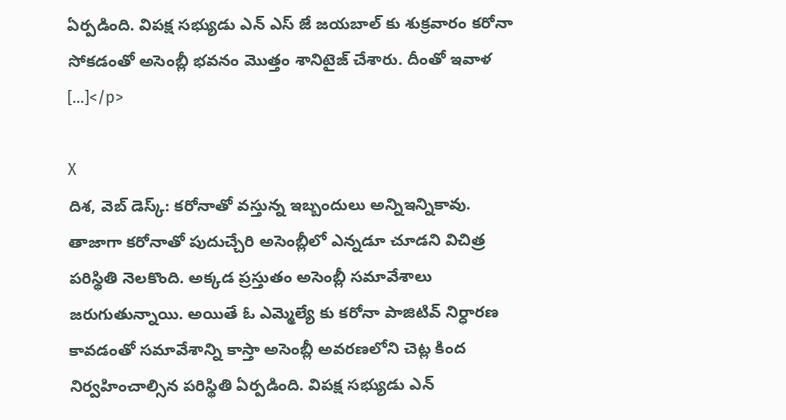ఏర్పడింది. విపక్ష సభ్యుడు ఎన్ ఎస్ జే జయబాల్ కు శుక్రవారం కరోనా సోకడంతో అసెంబ్లీ భవనం మొత్తం శానిటైజ్ చేశారు. దీంతో ఇవాళ […]</p>

X
దిశ, వెబ్ డెస్క్: కరోనాతో వస్తున్న ఇబ్బందులు అన్నిఇన్నికావు. తాజాగా కరోనాతో పుదుచ్చేరి అసెంబ్లీలో ఎన్నడూ చూడని విచిత్ర పరిస్థితి నెలకొంది. అక్కడ ప్రస్తుతం అసెంబ్లీ సమావేశాలు జరుగుతున్నాయి. అయితే ఓ ఎమ్మెల్యే కు కరోనా పాజిటివ్ నిర్ధారణ కావడంతో సమావేశాన్ని కాస్తా అసెంబ్లీ అవరణలోని చెట్ల కింద నిర్వహించాల్సిన పరిస్థితి ఏర్పడింది. విపక్ష సభ్యుడు ఎన్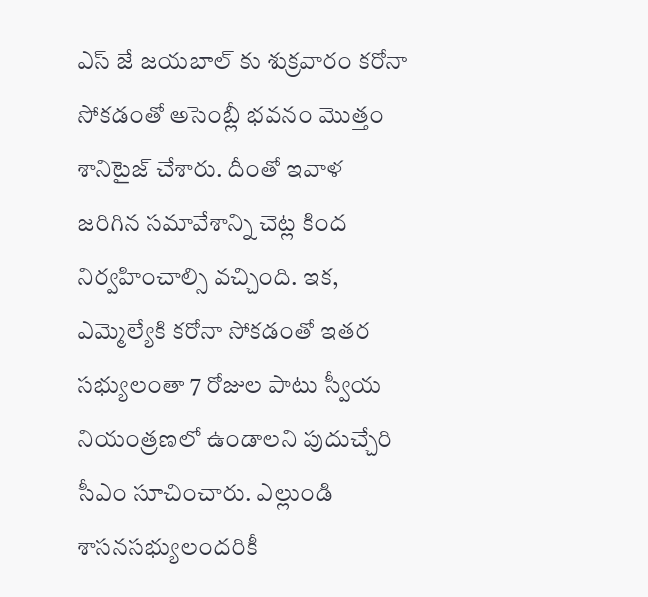ఎస్ జే జయబాల్ కు శుక్రవారం కరోనా సోకడంతో అసెంబ్లీ భవనం మొత్తం శానిటైజ్ చేశారు. దీంతో ఇవాళ జరిగిన సమావేశాన్ని చెట్ల కింద నిర్వహించాల్సి వచ్చింది. ఇక, ఎమ్మెల్యేకి కరోనా సోకడంతో ఇతర సభ్యులంతా 7 రోజుల పాటు స్వీయ నియంత్రణలో ఉండాలని పుదుచ్చేరి సీఎం సూచించారు. ఎల్లుండి శాసనసభ్యులందరికీ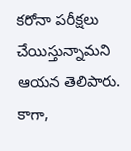కరోనా పరీక్షలు చేయిస్తున్నామని ఆయన తెలిపారు. కాగా,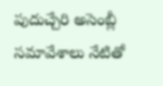పుదుచ్చేరి అసెంబ్లీ సమావేశాలు నేటితో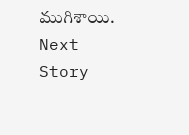ముగిశాయి.
Next Story